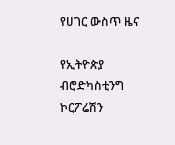የሀገር ውስጥ ዜና

የኢትዮጵያ ብሮድካስቲንግ ኮርፖሬሽን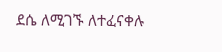ደሴ ለሚገኙ ለተፈናቀሉ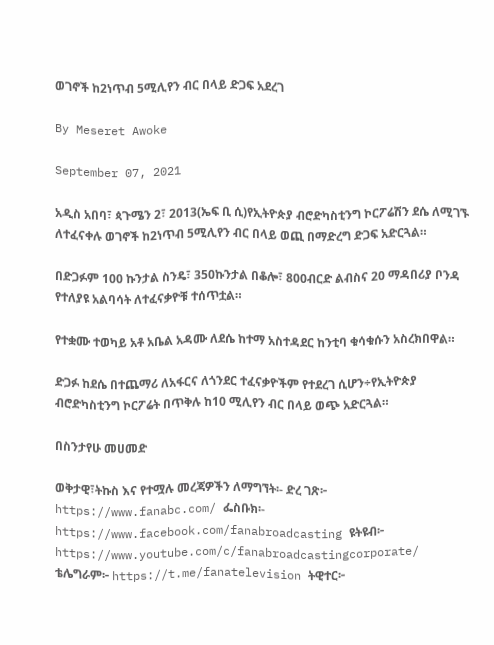ወገኖች ከ2ነጥብ 5ሚሊየን ብር በላይ ድጋፍ አደረገ

By Meseret Awoke

September 07, 2021

አዲስ አበባ፣ ጳጉሜን 2፣ 2013(ኤፍ ቢ ሲ)የኢትዮጵያ ብሮድካስቲንግ ኮርፖሬሽን ደሴ ለሚገኙ ለተፈናቀሉ ወገኖች ከ2ነጥብ 5ሚሊየን ብር በላይ ወጪ በማድረግ ድጋፍ አድርጓል።

በድጋፉም 100 ኩንታል ስንዴ፣ 350ኩንታል በቆሎ፣ 800ብርድ ልብስና 20 ማዳበሪያ ቦንዳ የተለያዩ አልባሳት ለተፈናቃዮቹ ተሰጥቷል።

የተቋሙ ተወካይ አቶ አቤል አዳሙ ለደሴ ከተማ አስተዳደር ከንቲባ ቁሳቁሱን አስረክበዋል።

ድጋፉ ከደሴ በተጨማሪ ለአፋርና ለጎንደር ተፈናቃዮችም የተደረገ ሲሆን÷የኢትዮጵያ ብሮድካስቲንግ ኮርፖሬት በጥቅሉ ከ10 ሚሊየን ብር በላይ ወጭ አድርጓል።

በስንታየሁ መሀመድ

ወቅታዊ፣ትኩስ እና የተሟሉ መረጃዎችን ለማግኘት፡- ድረ ገጽ፦ https://www.fanabc.com/ ፌስቡክ፡- https://www.facebook.com/fanabroadcasting ዩትዩብ፦ https://www.youtube.com/c/fanabroadcastingcorporate/ ቴሌግራም፦ https://t.me/fanatelevision ትዊተር፦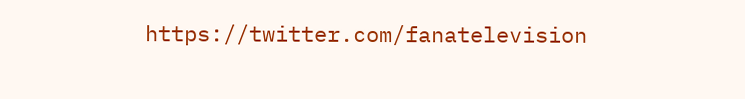https://twitter.com/fanatelevision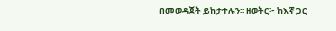በመወዳጀት ይከታተሉን፡፡ ዘወትር፦ ከእኛ ጋር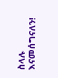ስላሉ እናመሰግናለን!